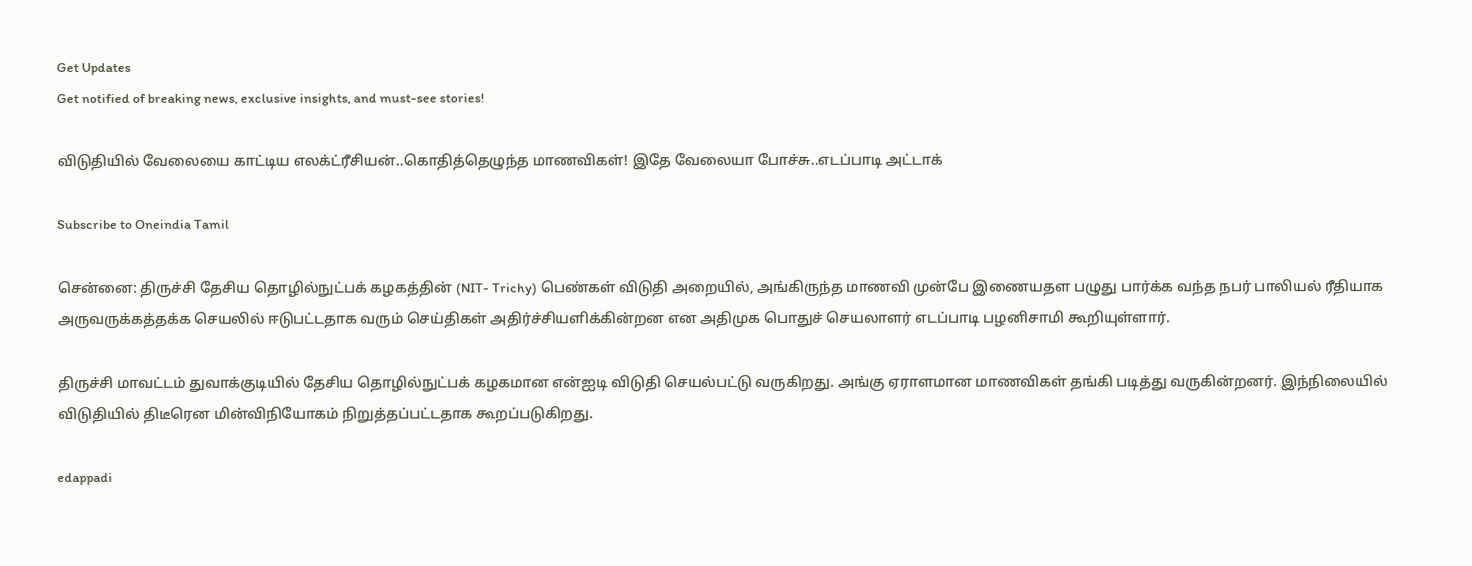Get Updates
Get notified of breaking news, exclusive insights, and must-see stories!

விடுதியில் வேலையை காட்டிய எலக்ட்ரீசியன்..கொதித்தெழுந்த மாணவிகள்! இதே வேலையா போச்சு..எடப்பாடி அட்டாக்

Subscribe to Oneindia Tamil

சென்னை: திருச்சி தேசிய தொழில்நுட்பக் கழகத்தின் (NIT- Trichy) பெண்கள் விடுதி அறையில், அங்கிருந்த மாணவி முன்பே இணையதள பழுது பார்க்க வந்த நபர் பாலியல் ரீதியாக அருவருக்கத்தக்க செயலில் ஈடுபட்டதாக வரும் செய்திகள் அதிர்ச்சியளிக்கின்றன என அதிமுக பொதுச் செயலாளர் எடப்பாடி பழனிசாமி கூறியுள்ளார்.

திருச்சி மாவட்டம் துவாக்குடியில் தேசிய தொழில்நுட்பக் கழகமான என்ஐடி விடுதி செயல்பட்டு வருகிறது. அங்கு ஏராளமான மாணவிகள் தங்கி படித்து வருகின்றனர். இந்நிலையில் விடுதியில் திடீரென மின்விநியோகம் நிறுத்தப்பட்டதாக கூறப்படுகிறது.

edappadi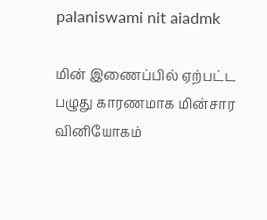palaniswami nit aiadmk

மின் இணைப்பில் ஏற்பட்ட பழுது காரணமாக மின்சார வினியோகம்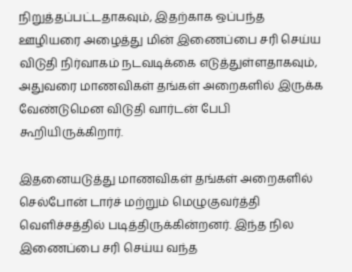நிறுத்தப்பட்டதாகவும், இதற்காக ஒப்பந்த ஊழியரை அழைத்து மின் இணைப்பை சரி செய்ய விடுதி நிர்வாகம் நடவடிக்கை எடுத்துள்ளதாகவும், அதுவரை மாணவிகள் தங்கள் அறைகளில் இருக்க வேண்டுமென விடுதி வார்டன் பேபி கூறியிருக்கிறார்.

இதனையடுத்து மாணவிகள் தங்கள் அறைகளில் செல்போன் டார்ச் மற்றும் மெழுகுவர்த்தி வெளிச்சத்தில் படித்திருக்கின்றனர். இந்த நில இணைப்பை சரி செய்ய வந்த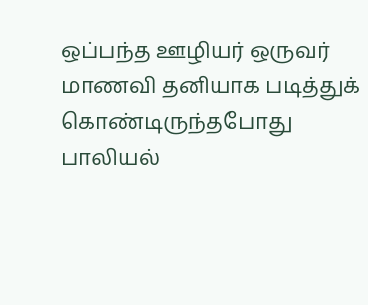ஒப்பந்த ஊழியர் ஒருவர் மாணவி தனியாக படித்துக் கொண்டிருந்தபோது பாலியல்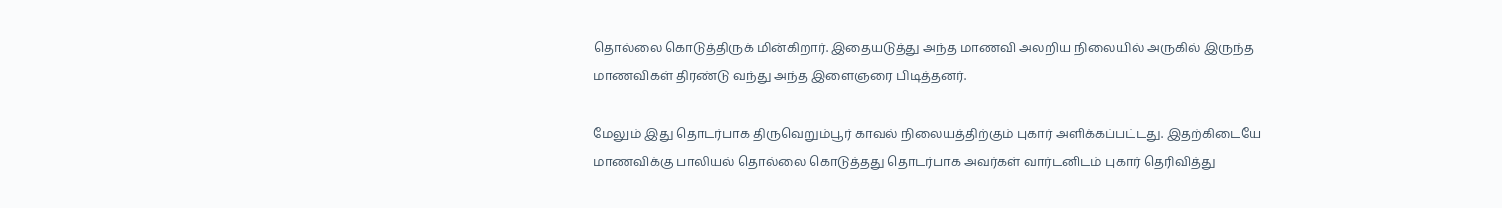தொல்லை கொடுத்திருக் மின்கிறார். இதையடுத்து அந்த மாணவி அலறிய நிலையில் அருகில் இருந்த மாணவிகள் திரண்டு வந்து அந்த இளைஞரை பிடித்தனர்.

மேலும் இது தொடர்பாக திருவெறும்பூர் காவல் நிலையத்திற்கும் புகார் அளிக்கப்பட்டது. இதற்கிடையே மாணவிக்கு பாலியல் தொல்லை கொடுத்தது தொடர்பாக அவர்கள் வார்டனிடம் புகார் தெரிவித்து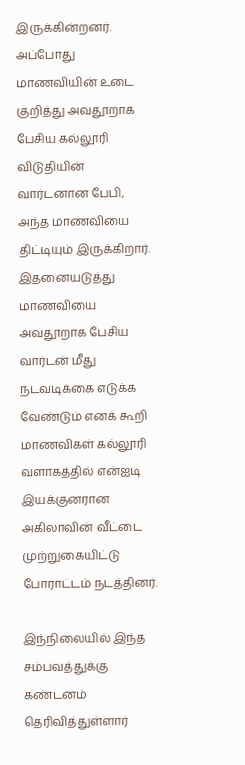இருக்கின்றனர். அப்போது மாணவியின் உடை குறித்து அவதூறாக பேசிய கல்லூரி விடுதியின் வார்டனான பேபி, அந்த மாணவியை திட்டியும் இருக்கிறார். இதனையடுத்து மாணவியை அவதூறாக பேசிய வார்டன் மீது நடவடிக்கை எடுக்க வேண்டும் எனக் கூறி மாணவிகள் கல்லூரி வளாகத்தில் என்ஐடி இயக்குனரான அகிலாவின் வீட்டை முற்றுகையிட்டு போராட்டம் நடத்தினர்.

இந்நிலையில் இந்த சம்பவத்துக்கு கண்டனம் தெரிவித்துள்ளார்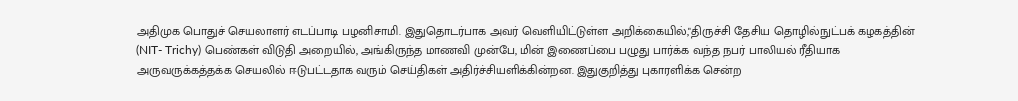அதிமுக பொதுச் செயலாளர் எடப்பாடி பழனிசாமி. இதுதொடர்பாக அவர் வெளியிட்டுள்ள அறிக்கையில்,"திருச்சி தேசிய தொழில்நுட்பக் கழகத்தின் (NIT- Trichy) பெண்கள் விடுதி அறையில், அங்கிருந்த மாணவி முன்பே, மின் இணைப்பை பழுது பார்க்க வந்த நபர் பாலியல் ரீதியாக அருவருக்கத்தக்க செயலில் ஈடுபட்டதாக வரும் செய்திகள் அதிர்ச்சியளிக்கின்றன. இதுகுறித்து புகாரளிக்க சென்ற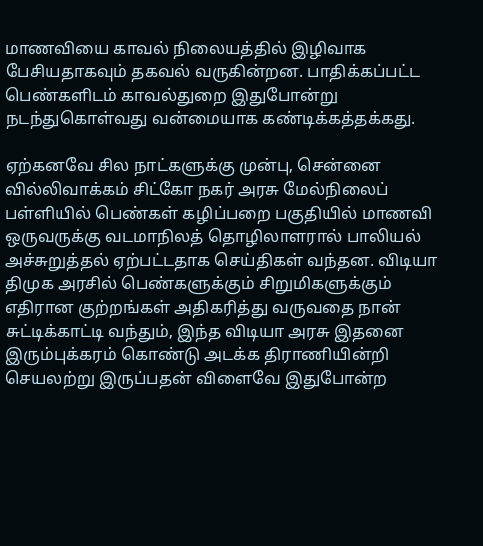மாணவியை காவல் நிலையத்தில் இழிவாக பேசியதாகவும் தகவல் வருகின்றன. பாதிக்கப்பட்ட பெண்களிடம் காவல்துறை இதுபோன்று நடந்துகொள்வது வன்மையாக கண்டிக்கத்தக்கது.

ஏற்கனவே சில நாட்களுக்கு முன்பு, சென்னை வில்லிவாக்கம் சிட்கோ நகர் அரசு மேல்நிலைப் பள்ளியில் பெண்கள் கழிப்பறை பகுதியில் மாணவி ஒருவருக்கு வடமாநிலத் தொழிலாளரால் பாலியல் அச்சுறுத்தல் ஏற்பட்டதாக செய்திகள் வந்தன. விடியா திமுக அரசில் பெண்களுக்கும் சிறுமிகளுக்கும் எதிரான குற்றங்கள் அதிகரித்து வருவதை நான் சுட்டிக்காட்டி வந்தும், இந்த விடியா அரசு இதனை இரும்புக்கரம் கொண்டு அடக்க திராணியின்றி செயலற்று இருப்பதன் விளைவே இதுபோன்ற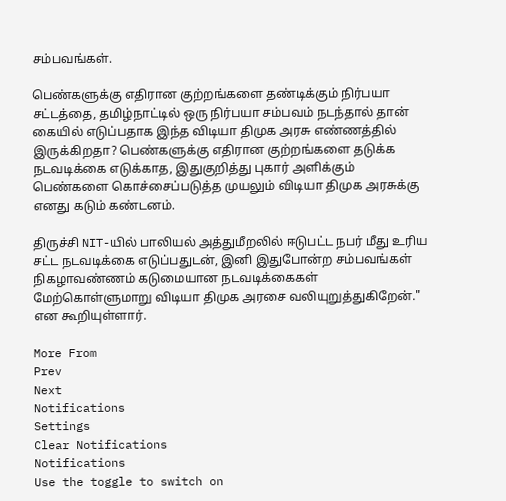சம்பவங்கள்.

பெண்களுக்கு எதிரான குற்றங்களை தண்டிக்கும் நிர்பயா சட்டத்தை, தமிழ்நாட்டில் ஒரு நிர்பயா சம்பவம் நடந்தால் தான் கையில் எடுப்பதாக இந்த விடியா திமுக அரசு எண்ணத்தில் இருக்கிறதா? பெண்களுக்கு எதிரான குற்றங்களை தடுக்க நடவடிக்கை எடுக்காத, இதுகுறித்து புகார் அளிக்கும் பெண்களை கொச்சைப்படுத்த முயலும் விடியா திமுக அரசுக்கு எனது கடும் கண்டனம்.

திருச்சி NIT-யில் பாலியல் அத்துமீறலில் ஈடுபட்ட நபர் மீது உரிய சட்ட நடவடிக்கை எடுப்பதுடன், இனி இதுபோன்ற சம்பவங்கள் நிகழாவண்ணம் கடுமையான நடவடிக்கைகள் மேற்கொள்ளுமாறு விடியா திமுக அரசை வலியுறுத்துகிறேன்." என கூறியுள்ளார்.

More From
Prev
Next
Notifications
Settings
Clear Notifications
Notifications
Use the toggle to switch on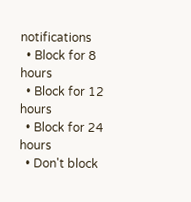notifications
  • Block for 8 hours
  • Block for 12 hours
  • Block for 24 hours
  • Don't block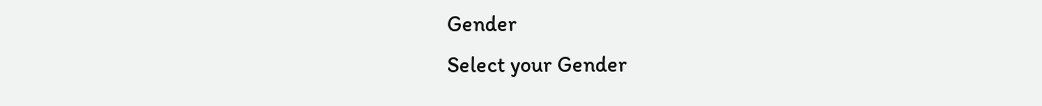Gender
Select your Gender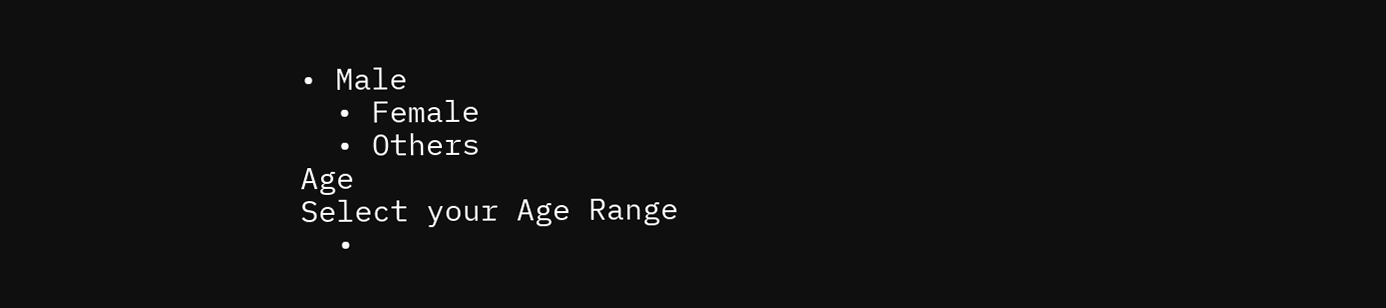• Male
  • Female
  • Others
Age
Select your Age Range
  •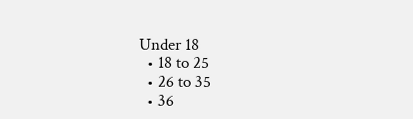Under 18
  • 18 to 25
  • 26 to 35
  • 36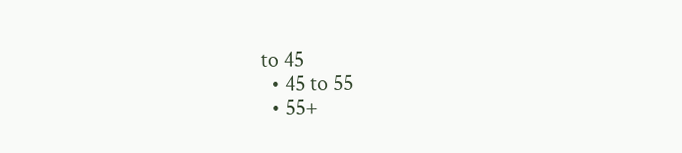to 45
  • 45 to 55
  • 55+